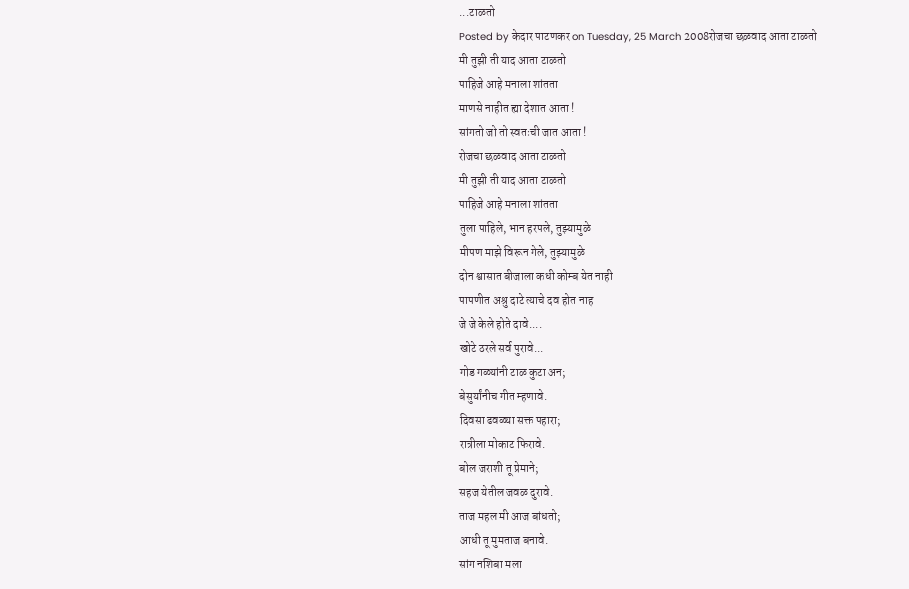...टाळतो
Posted by केदार पाटणकर on Tuesday, 25 March 2008रोजचा छळवाद आता टाळतो
मी तुझी ती याद आता टाळतो
पाहिजे आहे मनाला शांतता
माणसे नाहीत ह्या देशात आता !
सांगतो जो तो स्वतःची जात आता !
रोजचा छळवाद आता टाळतो
मी तुझी ती याद आता टाळतो
पाहिजे आहे मनाला शांतता
तुला पाहिले, भान हरपले, तुझ्यामुळे
मीपण माझे विरून गेले, तुझ्यामुळे
दोन श्वासात बीजाला कधी कोम्ब येत नाही
पापणीत अश्रु दाटे त्याचे दव होत नाह
जे जे केले होते दावे....
खोटे ठरले सर्व पुरावे...
गोड गळ्यांनी टाळ कुटा अन;
बेसुर्यांनीच गीत म्हणावे.
दिवसा ढवळ्या सक्त पहारा;
रात्रीला मोकाट फिरावे.
बोल जराशी तू प्रेमाने;
सहज येतील जवळ दुरावे.
ताज महल मी आज बांधतो;
आधी तू मुमताज बनावे.
सांग नशिबा मला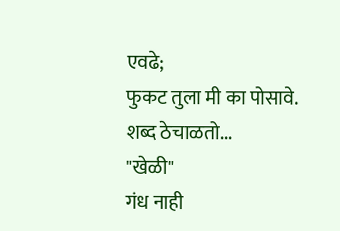एवढे;
फुकट तुला मी का पोसावे.
शब्द ठेचाळतो...
"खेळी"
गंध नाही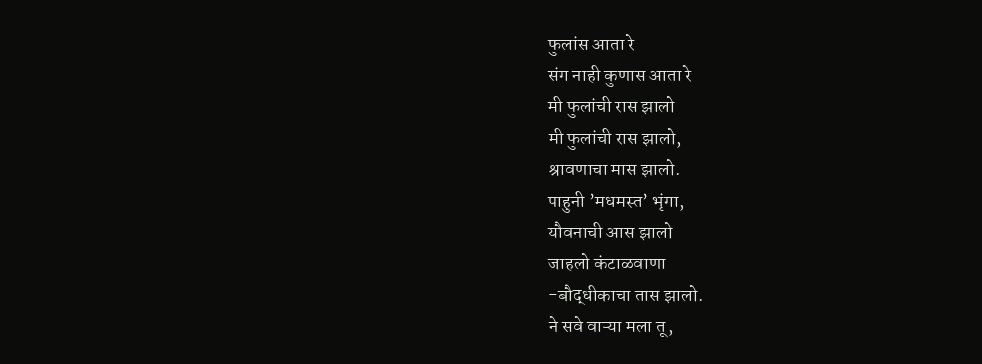फुलांस आता रे
संग नाही कुणास आता रे
मी फुलांची रास झालो
मी फुलांची रास झालो,
श्रावणाचा मास झालो.
पाहुनी ’मधमस्त’ भृंगा,
यौवनाची आस झालो
जाहलो कंटाळवाणा
-बौद्धीकाचा तास झालो.
ने सवे वाऱ्या मला तू,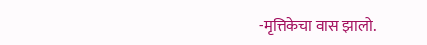-मृत्तिकेचा वास झालो.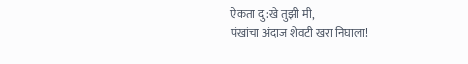ऐकता दु:खे तुझी मी,
पंखांचा अंदाज शेवटी खरा निघाला!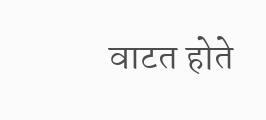वाटत होते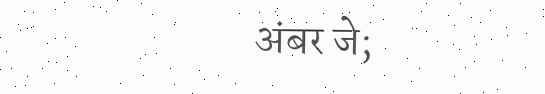अंबर जे;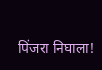पिंजरा निघाला!